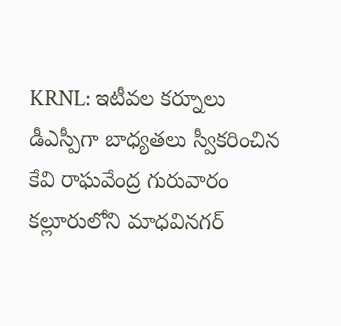KRNL: ఇటీవల కర్నూలు డీఎస్పీగా బాధ్యతలు స్వీకరించిన కేవి రాఘవేంద్ర గురువారం కల్లూరులోని మాధవినగర్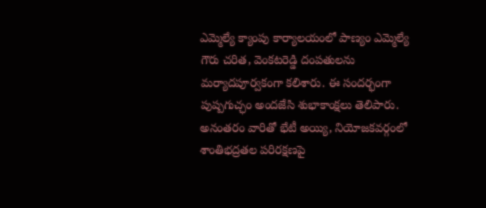ఎమ్మెల్యే క్యాంపు కార్యాలయంలో పాణ్యం ఎమ్మెల్యే గౌరు చరిత, వెంకటరెడ్డి దంపతులను మర్యాదపూర్వకంగా కలిశారు. ఈ సందర్భంగా పుష్పగుచ్ఛం అందజేసి శుభాకాంక్షలు తెలిపారు. అనంతరం వారితో భేటీ అయ్యి, నియోజకవర్గంలో శాంతిభద్రతల పరిరక్షణపై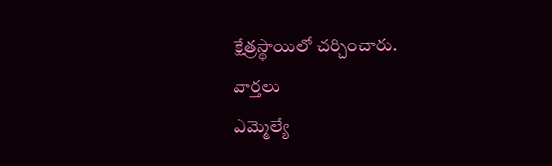క్షేత్రస్థాయిలో చర్చించారు.
వార్తలు
ఎమ్మెల్యే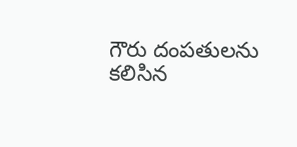గౌరు దంపతులను కలిసిన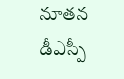నూతన డీఎస్పీ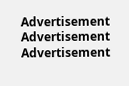Advertisement
Advertisement
Advertisement